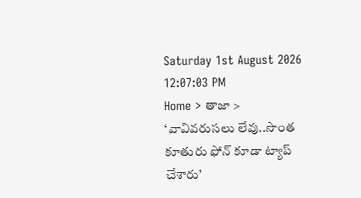Saturday 1st August 2026
12:07:03 PM
Home > తాజా > ‘వావివరుసలు లేవు..సొంత కూతురు ఫోన్ కూడా ట్యాప్ చేశారు’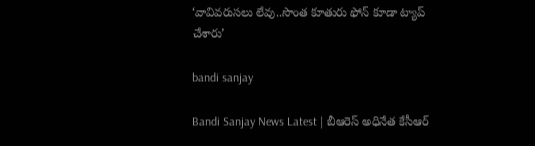‘వావివరుసలు లేవు..సొంత కూతురు ఫోన్ కూడా ట్యాప్ చేశారు’

bandi sanjay

Bandi Sanjay News Latest | బీఆరెస్ అధినేత కేసీఆర్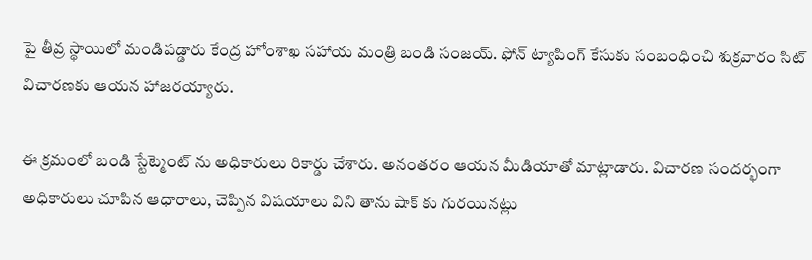పై తీవ్ర స్థాయిలో మండిపడ్డారు కేంద్ర హోంశాఖ సహాయ మంత్రి బండి సంజయ్. ఫోన్ ట్యాపింగ్ కేసుకు సంబంధించి శుక్రవారం సిట్ విచారణకు ఆయన హాజరయ్యారు.

ఈ క్రమంలో బండి స్టేట్మెంట్ ను అధికారులు రికార్డు చేశారు. అనంతరం ఆయన మీడియాతో మాట్లాడారు. విచారణ సందర్భంగా అధికారులు చూపిన ఆధారాలు, చెప్పిన విషయాలు విని తాను షాక్ కు గురయినట్లు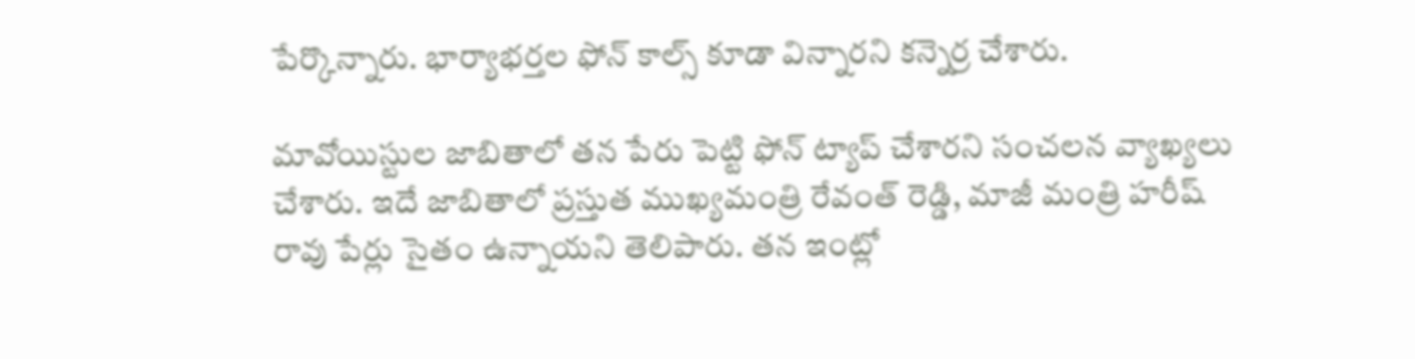పేర్కొన్నారు. భార్యాభర్తల ఫోన్ కాల్స్ కూడా విన్నారని కన్నెర్ర చేశారు.

మావోయిస్టుల జాబితాలో తన పేరు పెట్టి ఫోన్ ట్యాప్ చేశారని సంచలన వ్యాఖ్యలు చేశారు. ఇదే జాబితాలో ప్రస్తుత ముఖ్యమంత్రి రేవంత్ రెడ్డి, మాజీ మంత్రి హరీష్ రావు పేర్లు సైతం ఉన్నాయని తెలిపారు. తన ఇంట్లో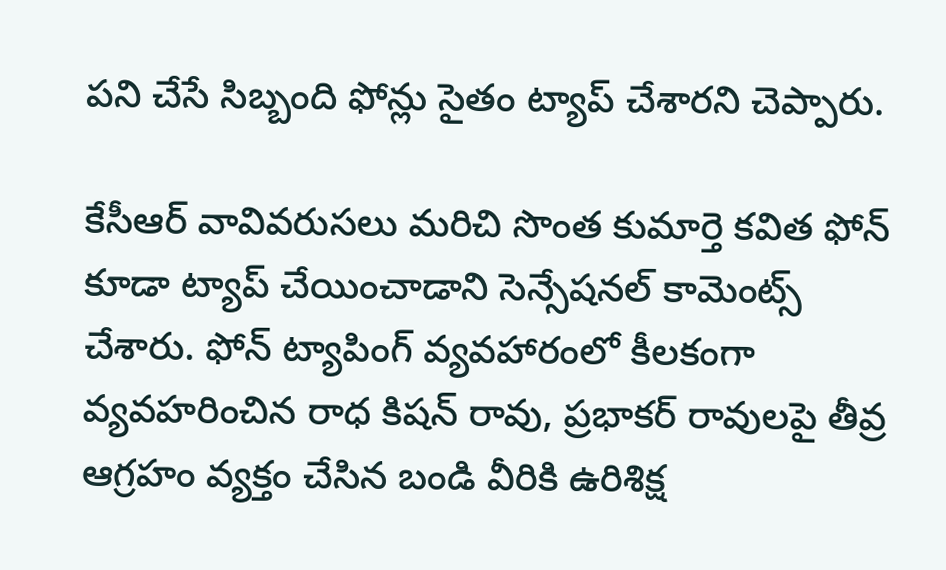పని చేసే సిబ్బంది ఫోన్లు సైతం ట్యాప్ చేశారని చెప్పారు.

కేసీఆర్ వావివరుసలు మరిచి సొంత కుమార్తె కవిత ఫోన్ కూడా ట్యాప్ చేయించాడాని సెన్సేషనల్ కామెంట్స్ చేశారు. ఫోన్ ట్యాపింగ్ వ్యవహారంలో కీలకంగా వ్యవహరించిన రాధ కిషన్ రావు, ప్రభాకర్ రావులపై తీవ్ర ఆగ్రహం వ్యక్తం చేసిన బండి వీరికి ఉరిశిక్ష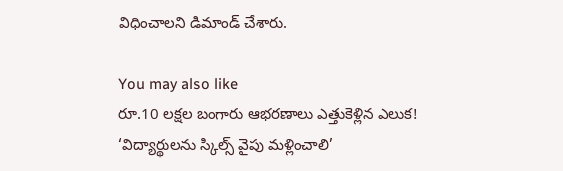విధించాలని డిమాండ్ చేశారు.

You may also like
రూ.10 లక్షల బంగారు ఆభరణాలు ఎత్తుకెళ్లిన ఎలుక!
‘విద్యార్థులను స్కిల్స్ వైపు మళ్లించాలి’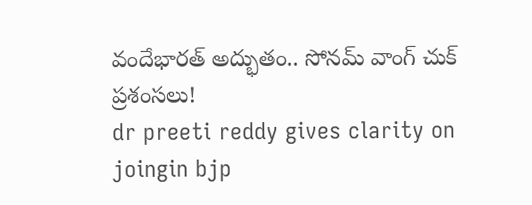వందేభారత్ అద్భుతం.. సోనమ్ వాంగ్ చుక్ ప్రశంసలు!
dr preeti reddy gives clarity on joingin bjp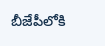బీజేపీలోకి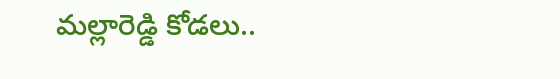మల్లారెడ్డి కోడలు..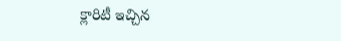క్లారిటీ ఇచ్చిన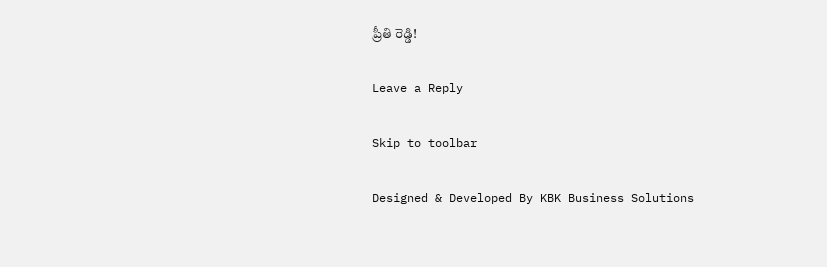ప్రీతి రెడ్డి!

Leave a Reply

Skip to toolbar

Designed & Developed By KBK Business Solutions